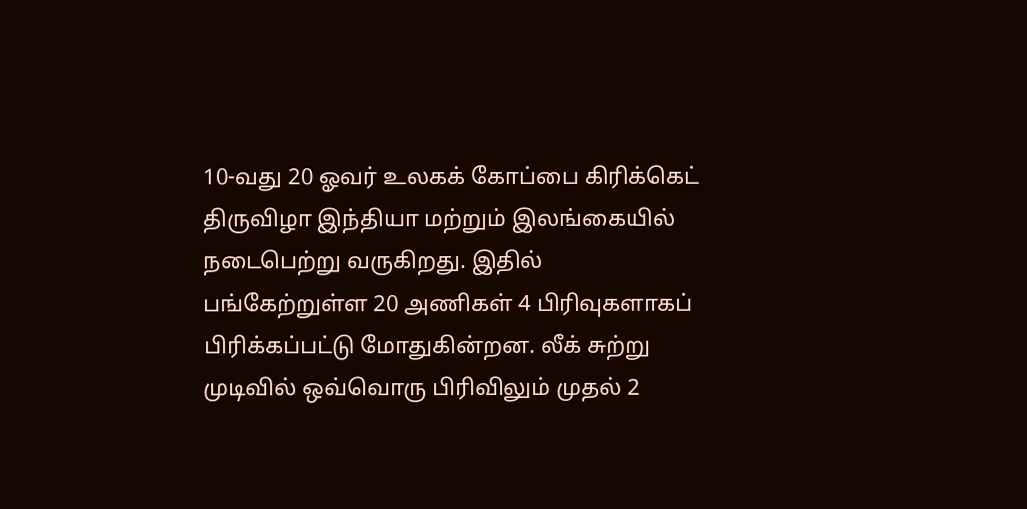10-வது 20 ஓவர் உலகக் கோப்பை கிரிக்கெட் திருவிழா இந்தியா மற்றும் இலங்கையில் நடைபெற்று வருகிறது. இதில் பங்கேற்றுள்ள 20 அணிகள் 4 பிரிவுகளாகப் பிரிக்கப்பட்டு மோதுகின்றன. லீக் சுற்று முடிவில் ஒவ்வொரு பிரிவிலும் முதல் 2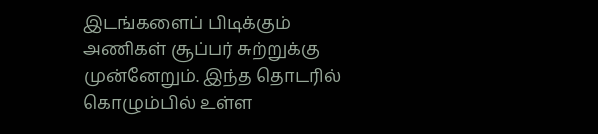இடங்களைப் பிடிக்கும் அணிகள் சூப்பர் சுற்றுக்கு முன்னேறும். இந்த தொடரில் கொழும்பில் உள்ள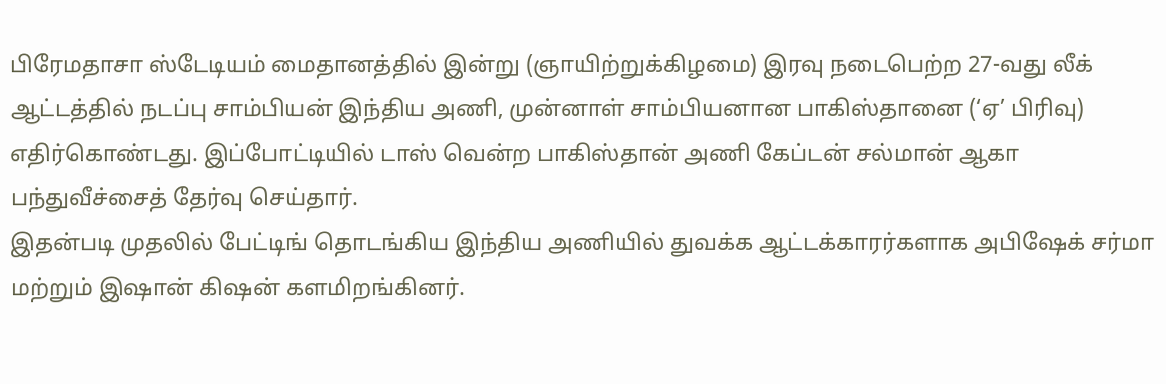பிரேமதாசா ஸ்டேடியம் மைதானத்தில் இன்று (ஞாயிற்றுக்கிழமை) இரவு நடைபெற்ற 27-வது லீக் ஆட்டத்தில் நடப்பு சாம்பியன் இந்திய அணி, முன்னாள் சாம்பியனான பாகிஸ்தானை (‘ஏ’ பிரிவு) எதிர்கொண்டது. இப்போட்டியில் டாஸ் வென்ற பாகிஸ்தான் அணி கேப்டன் சல்மான் ஆகா பந்துவீச்சைத் தேர்வு செய்தார்.
இதன்படி முதலில் பேட்டிங் தொடங்கிய இந்திய அணியில் துவக்க ஆட்டக்காரர்களாக அபிஷேக் சர்மா மற்றும் இஷான் கிஷன் களமிறங்கினர்.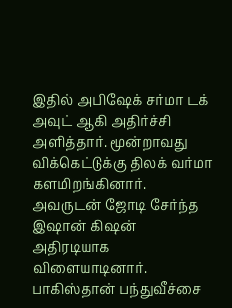இதில் அபிஷேக் சர்மா டக் அவுட் ஆகி அதிர்ச்சி அளித்தார். மூன்றாவது விக்கெட்டுக்கு திலக் வர்மா களமிறங்கினார். அவருடன் ஜோடி சேர்ந்த இஷான் கிஷன் அதிரடியாக விளையாடினார். பாகிஸ்தான் பந்துவீச்சை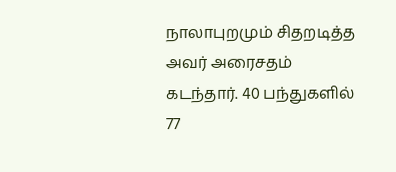நாலாபுறமும் சிதறடித்த அவர் அரைசதம் கடந்தார். 40 பந்துகளில் 77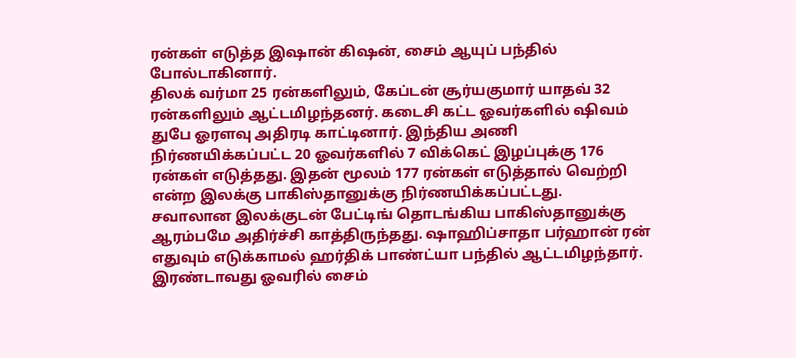ரன்கள் எடுத்த இஷான் கிஷன், சைம் ஆயுப் பந்தில் போல்டாகினார்.
திலக் வர்மா 25 ரன்களிலும், கேப்டன் சூர்யகுமார் யாதவ் 32 ரன்களிலும் ஆட்டமிழந்தனர். கடைசி கட்ட ஓவர்களில் ஷிவம் துபே ஓரளவு அதிரடி காட்டினார். இந்திய அணி நிர்ணயிக்கப்பட்ட 20 ஓவர்களில் 7 விக்கெட் இழப்புக்கு 176 ரன்கள் எடுத்தது. இதன் மூலம் 177 ரன்கள் எடுத்தால் வெற்றி என்ற இலக்கு பாகிஸ்தானுக்கு நிர்ணயிக்கப்பட்டது.
சவாலான இலக்குடன் பேட்டிங் தொடங்கிய பாகிஸ்தானுக்கு ஆரம்பமே அதிர்ச்சி காத்திருந்தது. ஷாஹிப்சாதா பர்ஹான் ரன் எதுவும் எடுக்காமல் ஹர்திக் பாண்ட்யா பந்தில் ஆட்டமிழந்தார். இரண்டாவது ஓவரில் சைம்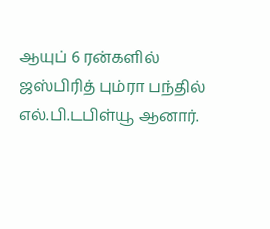ஆயுப் 6 ரன்களில் ஜஸ்பிரித் பும்ரா பந்தில் எல்.பி.டபிள்யூ ஆனார்.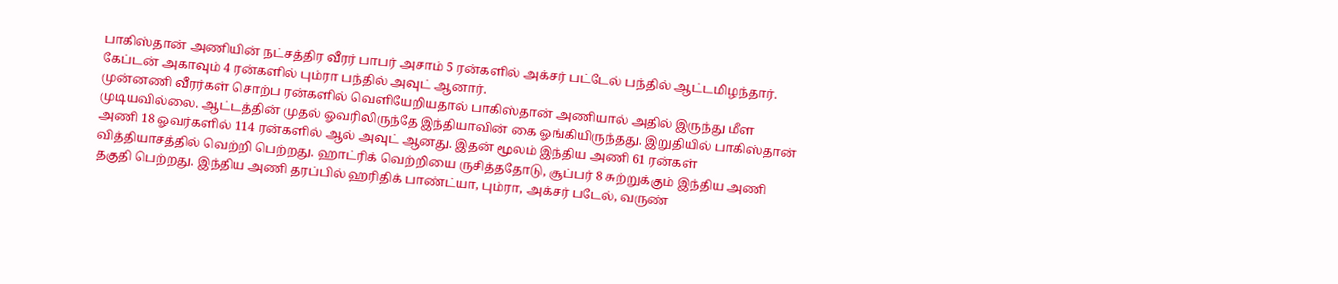பாகிஸ்தான் அணியின் நட்சத்திர வீரர் பாபர் அசாம் 5 ரன்களில் அக்சர் பட்டேல் பந்தில் ஆட்டமிழந்தார். கேப்டன் அகாவும் 4 ரன்களில் பும்ரா பந்தில் அவுட் ஆனார்.
முன்னணி வீரர்கள் சொற்ப ரன்களில் வெளியேறியதால் பாகிஸ்தான் அணியால் அதில் இருந்து மீள முடியவில்லை. ஆட்டத்தின் முதல் ஓவரிலிருந்தே இந்தியாவின் கை ஓங்கியிருந்தது. இறுதியில் பாகிஸ்தான் அணி 18 ஓவர்களில் 114 ரன்களில் ஆல் அவுட் ஆனது. இதன் மூலம் இந்திய அணி 61 ரன்கள் வித்தியாசத்தில் வெற்றி பெற்றது. ஹாட்ரிக் வெற்றியை ருசித்ததோடு, சூப்பர் 8 சுற்றுக்கும் இந்திய அணி தகுதி பெற்றது. இந்திய அணி தரப்பில் ஹரிதிக் பாண்ட்யா, பும்ரா, அக்சர் படேல், வருண்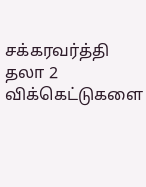சக்கரவர்த்தி தலா 2 விக்கெட்டுகளை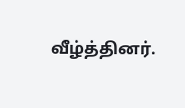வீழ்த்தினர்.